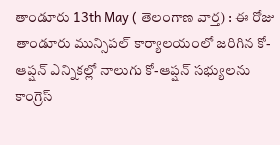తాండూరు 13th May ( తెలంగాణ వార్త) : ఈ రోజు తాండూరు మున్సిపల్ కార్యాలయంలో జరిగిన కో-ఆప్షన్ ఎన్నికల్లో నాలుగు కో-ఆప్షన్ సభ్యులను కాంగ్రెస్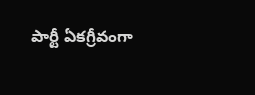పార్టీ ఏకగ్రీవంగా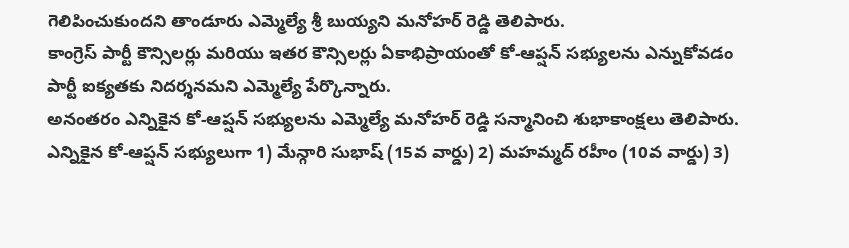గెలిపించుకుందని తాండూరు ఎమ్మెల్యే శ్రీ బుయ్యని మనోహర్ రెడ్డి తెలిపారు.
కాంగ్రెస్ పార్టీ కౌన్సిలర్లు మరియు ఇతర కౌన్సిలర్లు ఏకాభిప్రాయంతో కో-ఆప్షన్ సభ్యులను ఎన్నుకోవడం పార్టీ ఐక్యతకు నిదర్శనమని ఎమ్మెల్యే పేర్కొన్నారు.
అనంతరం ఎన్నికైన కో-ఆప్షన్ సభ్యులను ఎమ్మెల్యే మనోహర్ రెడ్డి సన్మానించి శుభాకాంక్షలు తెలిపారు.
ఎన్నికైన కో-ఆప్షన్ సభ్యులుగా 1) మేన్గారి సుభాష్ (15వ వార్డు) 2) మహమ్మద్ రహీం (10వ వార్డు) 3)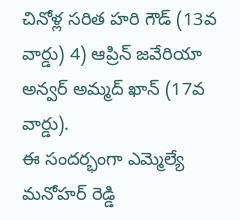చినోళ్ల సరిత హరి గౌడ్ (13వ వార్డు) 4) ఆప్రిన్ జవేరియా అన్వర్ అమ్మద్ ఖాన్ (17వ వార్డు).
ఈ సందర్భంగా ఎమ్మెల్యే మనోహర్ రెడ్డి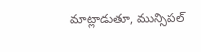మాట్లాడుతూ, మున్సిపల్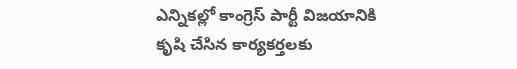ఎన్నికల్లో కాంగ్రెస్ పార్టీ విజయానికి కృషి చేసిన కార్యకర్తలకు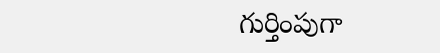గుర్తింపుగా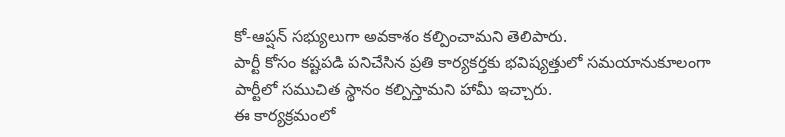కో-ఆప్షన్ సభ్యులుగా అవకాశం కల్పించామని తెలిపారు.
పార్టీ కోసం కష్టపడి పనిచేసిన ప్రతి కార్యకర్తకు భవిష్యత్తులో సమయానుకూలంగా పార్టీలో సముచిత స్థానం కల్పిస్తామని హామీ ఇచ్చారు.
ఈ కార్యక్రమంలో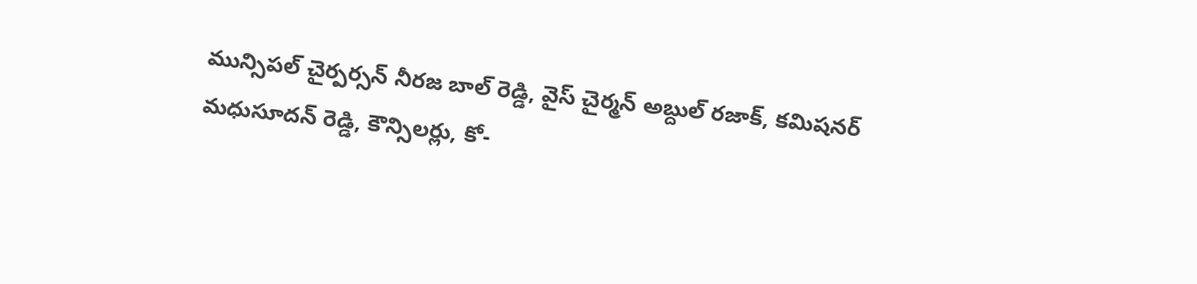మున్సిపల్ చైర్పర్సన్ నీరజ బాల్ రెడ్డి, వైస్ చైర్మన్ అబ్దుల్ రజాక్, కమిషనర్ మధుసూదన్ రెడ్డి, కౌన్సిలర్లు, కో-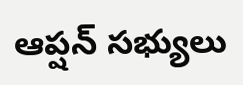ఆప్షన్ సభ్యులు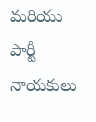మరియు పార్టీ నాయకులు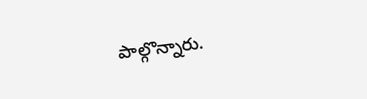పాల్గొన్నారు.